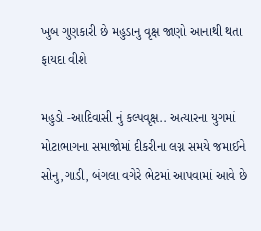ખુબ ગુણકારી છે મહુડાનુ વૃક્ષ જાણો આનાથી થતા ફાયદા વીશે

મહુડો -આદિવાસી નું કલ્પવૃક્ષ.. અત્યારના યુગમાં મોટાભાગના સમાજોમાં દીકરીના લગ્ન સમયે જમાઈને સોનુ,ગાડી, બંગલા વગેરે ભેટમાં આપવામાં આવે છે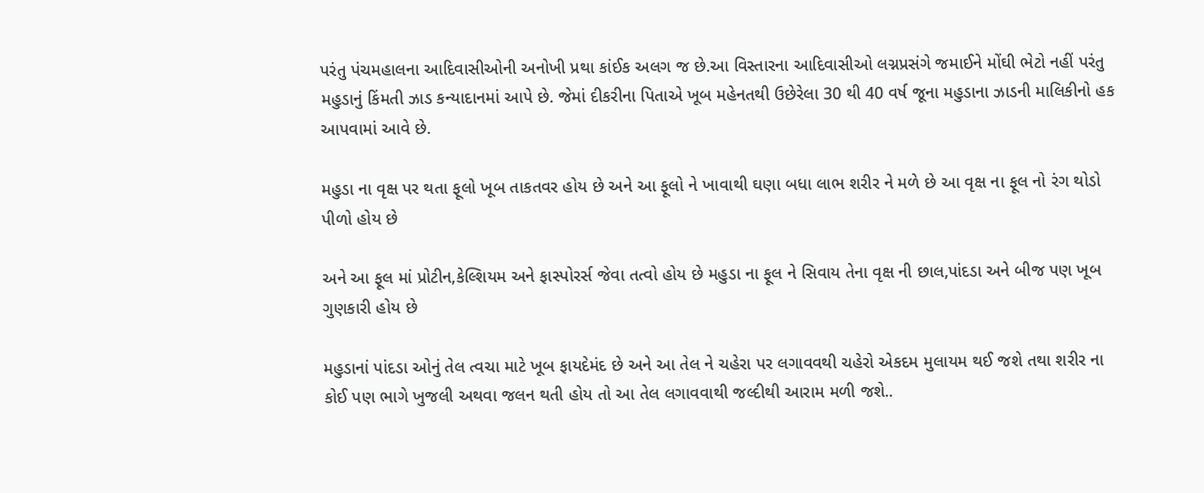પરંતુ પંચમહાલના આદિવાસીઓની અનોખી પ્રથા કાંઈક અલગ જ છે.આ વિસ્તારના આદિવાસીઓ લગ્નપ્રસંગે જમાઈને મોંઘી ભેટો નહીં પરંતુ મહુડાનું કિંમતી ઝાડ કન્યાદાનમાં આપે છે. જેમાં દીકરીના પિતાએ ખૂબ મહેનતથી ઉછેરેલા 30 થી 40 વર્ષ જૂના મહુડાના ઝાડની માલિકીનો હક આપવામાં આવે છે.

મહુડા ના વૃક્ષ પર થતા ફૂલો ખૂબ તાકતવર હોય છે અને આ ફૂલો ને ખાવાથી ઘણા બધા લાભ શરીર ને મળે છે આ વૃક્ષ ના ફૂલ નો રંગ થોડો પીળો હોય છે

અને આ ફૂલ માં પ્રોટીન,કેલ્શિયમ અને ફાસ્પોરર્સ જેવા તત્વો હોય છે મહુડા ના ફૂલ ને સિવાય તેના વૃક્ષ ની છાલ,પાંદડા અને બીજ પણ ખૂબ ગુણકારી હોય છે

મહુડાનાં પાંદડા ઓનું તેલ ત્વચા માટે ખૂબ ફાયદેમંદ છે અને આ તેલ ને ચહેરા પર લગાવવથી ચહેરો એકદમ મુલાયમ થઈ જશે તથા શરીર ના કોઈ પણ ભાગે ખુજલી અથવા જલન થતી હોય તો આ તેલ લગાવવાથી જલ્દીથી આરામ મળી જશે..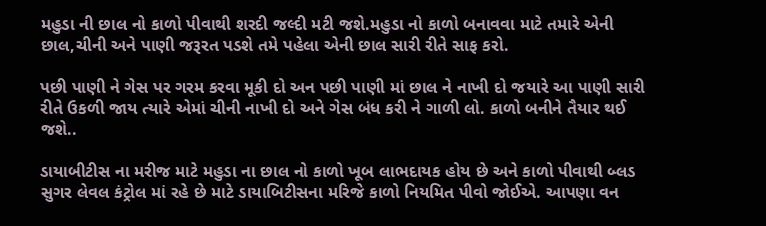મહુડા ની છાલ નો કાળો પીવાથી શરદી જલ્દી મટી જશે.મહુડા નો કાળો બનાવવા માટે તમારે એની છાલ,ચીની અને પાણી જરૂરત પડશે તમે પહેલા એની છાલ સારી રીતે સાફ કરો.

પછી પાણી ને ગેસ પર ગરમ કરવા મૂકી દો અન પછી પાણી માં છાલ ને નાખી દો જયારે આ પાણી સારી રીતે ઉકળી જાય ત્યારે એમાં ચીની નાખી દો અને ગેસ બંધ કરી ને ગાળી લો. કાળો બનીને તૈયાર થઈ જશે..

ડાયાબીટીસ ના મરીજ માટે મહુડા ના છાલ નો કાળો ખૂબ લાભદાયક હોય છે અને કાળો પીવાથી બ્લડ સુગર લેવલ કંટ્રોલ માં રહે છે માટે ડાયાબિટીસના મરિજે કાળો નિયમિત પીવો જોઈએ. આપણા વન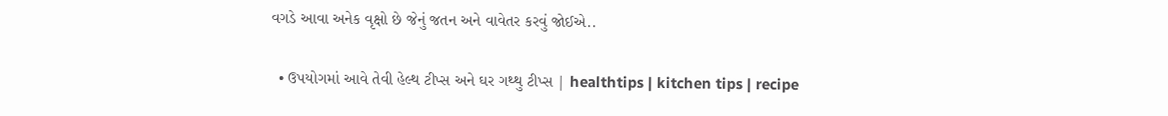વગડે આવા અનેક વૃક્ષો છે જેનું જતન અને વાવેતર કરવું જોઈએ..

  • ઉપયોગમાં આવે તેવી હેલ્થ ટીપ્સ અને ઘર ગથ્થુ ટીપ્સ | healthtips | kitchen tips | recipe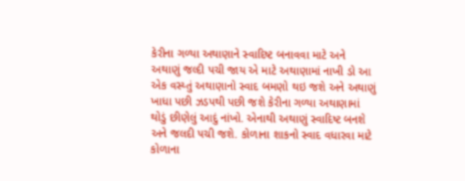કેરીના ગળ્યા અથાણાને સ્વાદિષ્ટ બનાવવા માટે અને અથાણું જલ્દી પચી જાય એ માટે અથાણામાં નાખી ડો આ એક વસ્ય્તું અથાણાનો સ્વાદ બમણો થઇ જશે અને અથાણું ખાધા પછી ઝડપથી પછી જશે કેરીના ગળ્યા અથાણામાં થોડું છીણેલું આદું નાંખો. એનાથી અથાણું સ્વાદિષ્ટ બનશે અને જલદી પચી જશે. કોળાના શાકનો સ્વાદ વધારવા માટે કોળાના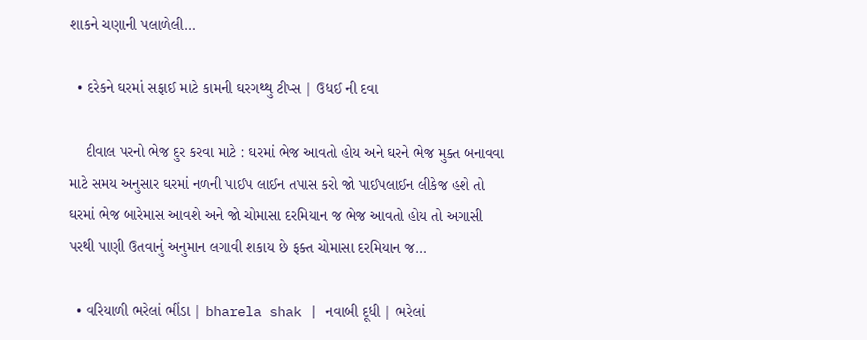શાકને ચણાની પલાળેલી…

  • દરેકને ઘરમાં સફાઈ માટે કામની ઘરગથ્થુ ટીપ્સ | ઉધઈ ની દવા

    દીવાલ પરનો ભેજ દુર કરવા માટે : ઘરમાં ભેજ આવતો હોય અને ઘરને ભેજ મુક્ત બનાવવા માટે સમય અનુસાર ઘરમાં નળની પાઈપ લાઈન તપાસ કરો જો પાઈપલાઈન લીકેજ હશે તો ઘરમાં ભેજ બારેમાસ આવશે અને જો ચોમાસા દરમિયાન જ ભેજ આવતો હોય તો અગાસી પરથી પાણી ઉતવાનું અનુમાન લગાવી શકાય છે ફક્ત ચોમાસા દરમિયાન જ…

  • વરિયાળી ભરેલાં ભીંડા | bharela shak | નવાબી દૂધી | ભરેલાં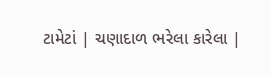ટામેટાં | ચણાદાળ ભરેલા કારેલા |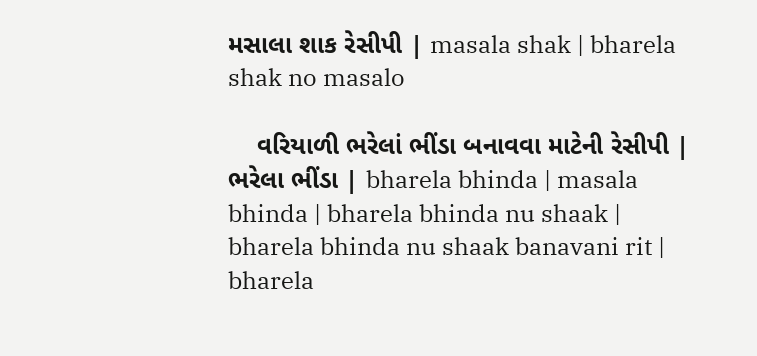મસાલા શાક રેસીપી | masala shak | bharela shak no masalo

    વરિયાળી ભરેલાં ભીંડા બનાવવા માટેની રેસીપી | ભરેલા ભીંડા | bharela bhinda | masala bhinda | bharela bhinda nu shaak | bharela bhinda nu shaak banavani rit | bharela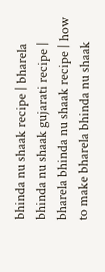bhinda nu shaak recipe | bharela bhinda nu shaak gujarati recipe | bharela bhinda nu shaak recipe | how to make bharela bhinda nu shaak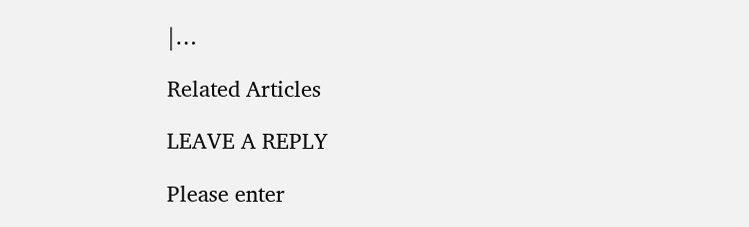|…

Related Articles

LEAVE A REPLY

Please enter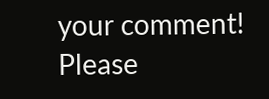your comment!
Please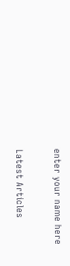enter your name here

Latest Articles